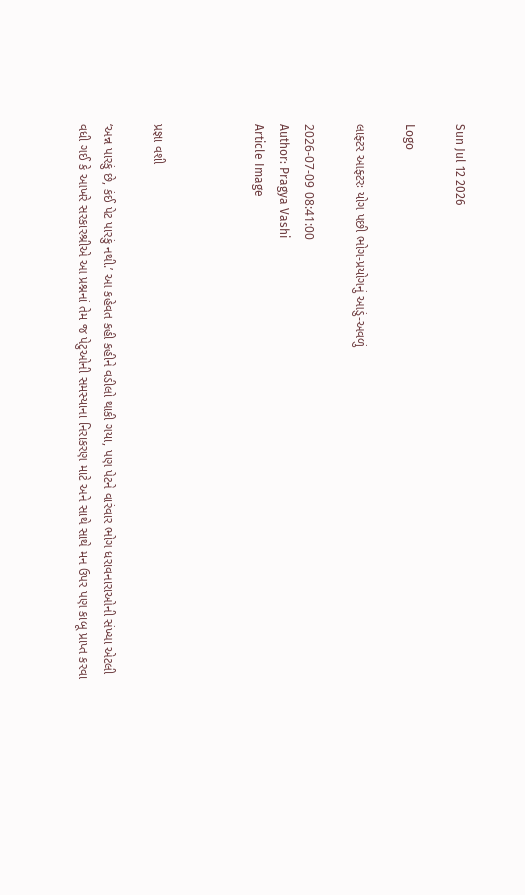Sun Jul 12 2026

Logo

લાફ્ટર આફ્ટરઃ યોગ પછી ભોગ-પ્રયોગનું આડું-અવળું

2026-07-09 08:41:00
Author: Pragya Vashi
Article Image



પ્રજ્ઞા વશી

‘અન્ન પારકું છે, કંઈ પેટ પારકું નથી.’ આ કહેવત કહી કહીને વડીલો થાકી ગયા, પણ પેટને વારંવાર ભોગ ધરાવનારાઓની સંખ્યા એટલી વધી ગઈ કે આખરે સરકારશ્રીએ આ પ્રશ્નનાં તેમ જ પેટુઓની સમસ્યાના નિરાકરણ માટે અને સાથે સાથે મન ઉપર પણ કાબૂ પ્રાપ્ત કરવા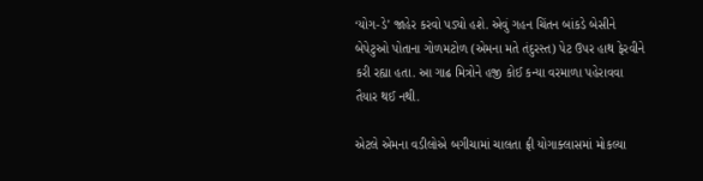‘યોગ-ડે’ જાહેર કરવો પડ્યો હશે. એવું ગહન ચિંતન બાંકડે બેસીને બેપેટુઓ પોતાના ગોળમટોળ (એમના મતે તંદુરસ્ત) પેટ ઉપર હાથ ફેરવીને કરી રહ્યા હતા. આ ગાઢ મિત્રોને હજી કોઈ કન્યા વરમાળા પહેરાવવા તૈયાર થઈ નથી.

એટલે એમના વડીલોએ બગીચામાં ચાલતા ફ્રી યોગાક્લાસમાં મોકલ્યા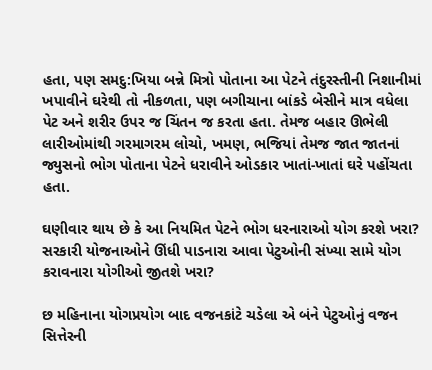હતા, પણ સમદુ:ખિયા બન્ને મિત્રો પોતાના આ પેટને તંદુરસ્તીની નિશાનીમાં ખપાવીને ઘરેથી તો નીકળતા, પણ બગીચાના બાંકડે બેસીને માત્ર વધેલા પેટ અને શરીર ઉપર જ ચિંતન જ કરતા હતા. તેમજ બહાર ઊભેલી લારીઓમાંથી ગરમાગરમ લોચો, ખમણ, ભજિયાં તેમજ જાત જાતનાં જ્યુસનો ભોગ પોતાના પેટને ધરાવીને ઓડકાર ખાતાં-ખાતાં ઘરે પહોંચતા હતા.

ઘણીવાર થાય છે કે આ નિયમિત પેટને ભોગ ધરનારાઓ યોગ કરશે ખરા? સરકારી યોજનાઓને ઊંધી પાડનારા આવા પેટુઓની સંખ્યા સામે યોગ કરાવનારા યોગીઓ જીતશે ખરા?

છ મહિનાના યોગપ્રયોગ બાદ વજનકાંટે ચડેલા એ બંને પેટુઓનું વજન સિત્તેરની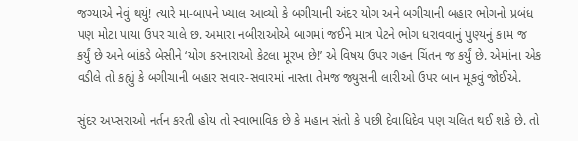જગ્યાએ નેવું થયું! ત્યારે મા-બાપને ખ્યાલ આવ્યો કે બગીચાની અંદર યોગ અને બગીચાની બહાર ભોગનો પ્રબંધ પણ મોટા પાયા ઉપર ચાલે છ. અમારા નબીરાઓએ બાગમાં જઈને માત્ર પેટને ભોગ ધરાવવાનું પુણ્યનું કામ જ કર્યું છે અને બાંકડે બેસીને ‘યોગ કરનારાઓ કેટલા મૂરખ છે!’ એ વિષય ઉપર ગહન ચિંતન જ કર્યું છે. એમાંના એક વડીલે તો કહ્યું કે બગીચાની બહાર સવાર-સવારમાં નાસ્તા તેમજ જ્યુસની લારીઓ ઉપર બાન મૂકવું જોઈએ.

સુંદર અપ્સરાઓ નર્તન કરતી હોય તો સ્વાભાવિક છે કે મહાન સંતો કે પછી દેવાધિદેવ પણ ચલિત થઈ શકે છે. તો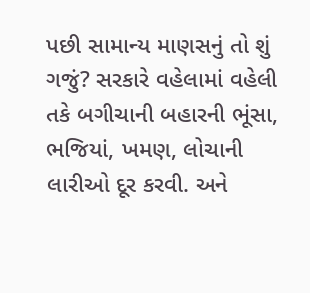પછી સામાન્ય માણસનું તો શું ગજું? સરકારે વહેલામાં વહેલી તકે બગીચાની બહારની ભૂંસા, ભજિયાં, ખમણ, લોચાની લારીઓ દૂર કરવી. અને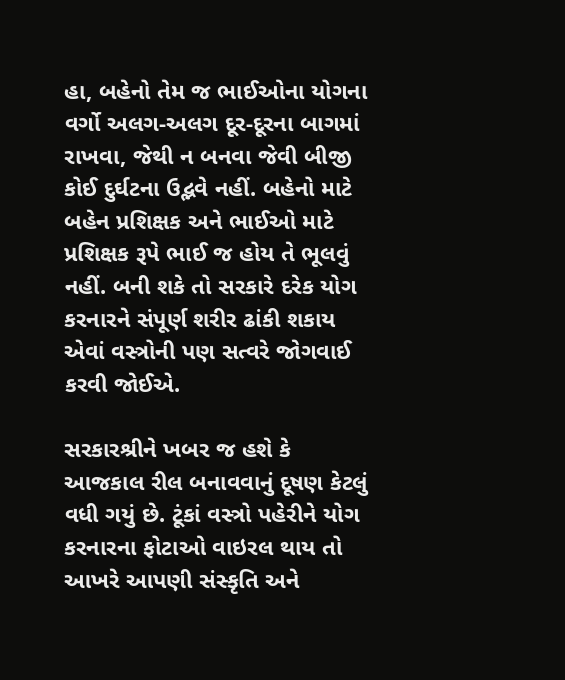હા, બહેનો તેમ જ ભાઈઓના યોગના વર્ગો અલગ-અલગ દૂર-દૂરના બાગમાં રાખવા, જેથી ન બનવા જેવી બીજી કોઈ દુર્ઘટના ઉદ્ભવે નહીં. બહેનો માટે બહેન પ્રશિક્ષક અને ભાઈઓ માટે પ્રશિક્ષક રૂપે ભાઈ જ હોય તે ભૂલવું નહીં. બની શકે તો સરકારે દરેક યોગ કરનારને સંપૂર્ણ શરીર ઢાંકી શકાય એવાં વસ્ત્રોની પણ સત્વરે જોગવાઈ કરવી જોઈએ.

સરકારશ્રીને ખબર જ હશે કે આજકાલ રીલ બનાવવાનું દૂષણ કેટલું વધી ગયું છે. ટૂંકાં વસ્ત્રો પહેરીને યોગ કરનારના ફોટાઓ વાઇરલ થાય તો આખરે આપણી સંસ્કૃતિ અને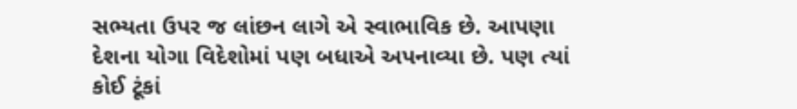સભ્યતા ઉપર જ લાંછન લાગે એ સ્વાભાવિક છે. આપણા દેશના યોગા વિદેશોમાં પણ બધાએ અપનાવ્યા છે. પણ ત્યાં કોઈ ટૂંકાં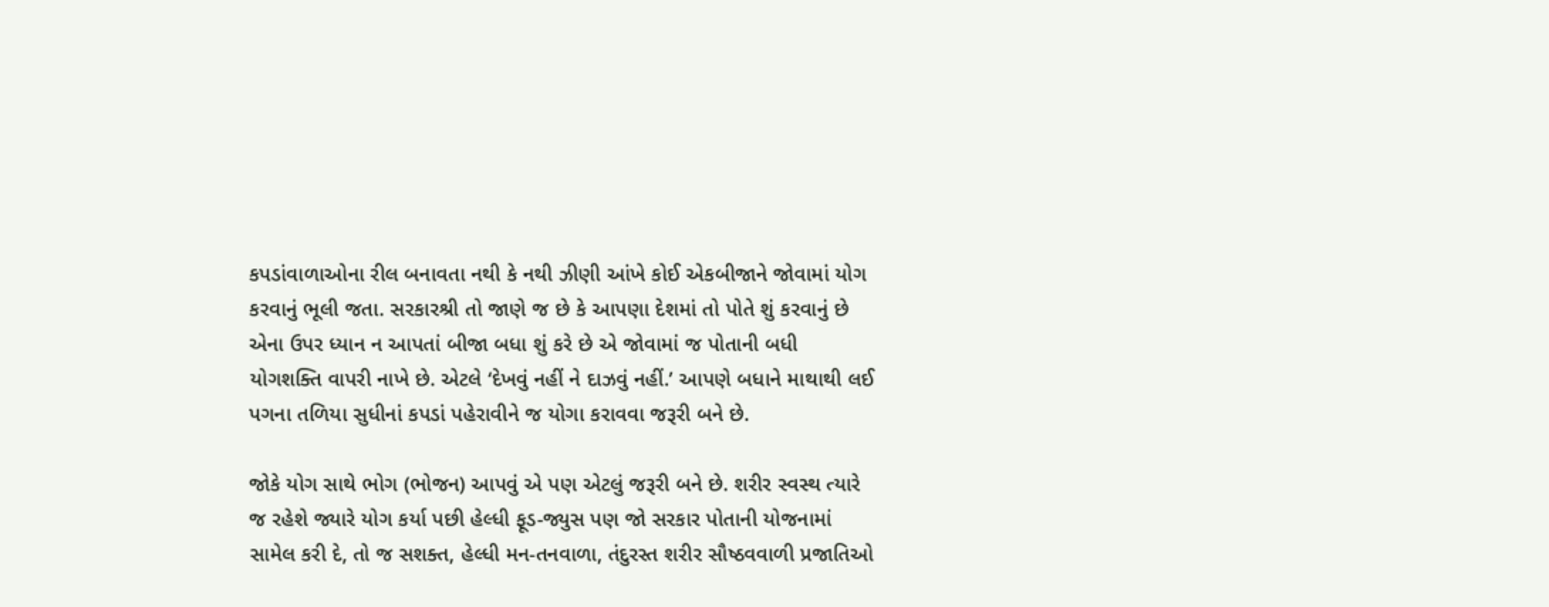કપડાંવાળાઓના રીલ બનાવતા નથી કે નથી ઝીણી આંખે કોઈ એકબીજાને જોવામાં યોગ કરવાનું ભૂલી જતા. સરકારશ્રી તો જાણે જ છે કે આપણા દેશમાં તો પોતે શું કરવાનું છે એના ઉપર ધ્યાન ન આપતાં બીજા બધા શું કરે છે એ જોવામાં જ પોતાની બધી યોગશક્તિ વાપરી નાખે છે. એટલે ‘દેખવું નહીં ને દાઝવું નહીં.’ આપણે બધાને માથાથી લઈ પગના તળિયા સુધીનાં કપડાં પહેરાવીને જ યોગા કરાવવા જરૂરી બને છે.

જોકે યોગ સાથે ભોગ (ભોજન) આપવું એ પણ એટલું જરૂરી બને છે. શરીર સ્વસ્થ ત્યારે જ રહેશે જ્યારે યોગ કર્યા પછી હેલ્ધી ફૂડ-જ્યુસ પણ જો સરકાર પોતાની યોજનામાં સામેલ કરી દે, તો જ સશક્ત, હેલ્ધી મન-તનવાળા, તંદુરસ્ત શરીર સૌષ્ઠવવાળી પ્રજાતિઓ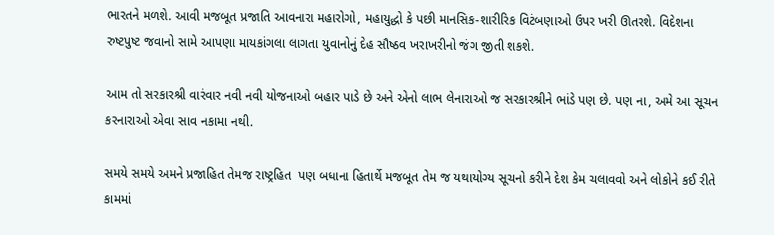ભારતને મળશે. આવી મજબૂત પ્રજાતિ આવનારા મહારોગો, મહાયુદ્ધો કે પછી માનસિક-શારીરિક વિટંબણાઓ ઉપર ખરી ઊતરશે. વિદેશના રુષ્ટપુષ્ટ જવાનો સામે આપણા માયકાંગલા લાગતા યુવાનોનું દેહ સૌષ્ઠવ ખરાખરીનો જંગ જીતી શકશે.

આમ તો સરકારશ્રી વારંવાર નવી નવી યોજનાઓ બહાર પાડે છે અને એનો લાભ લેનારાઓ જ સરકારશ્રીને ભાંડે પણ છે. પણ ના, અમે આ સૂચન કરનારાઓ એવા સાવ નકામા નથી.

સમયે સમયે અમને પ્રજાહિત તેમજ રાષ્ટ્રહિત  પણ બધાના હિતાર્થે મજબૂત તેમ જ યથાયોગ્ય સૂચનો કરીને દેશ કેમ ચલાવવો અને લોકોને કઈ રીતે કામમાં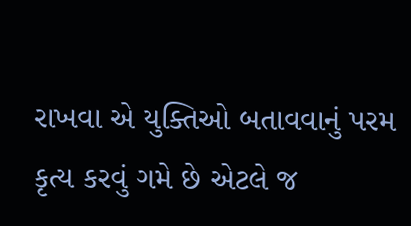રાખવા એ યુક્તિઓ બતાવવાનું પરમ કૃત્ય કરવું ગમે છે એટલે જ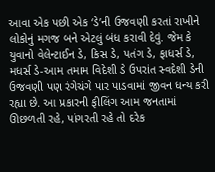આવા એક પછી એક ‘ડે’ની ઉજવણી કરતાં રાખીને લોકોનું મગજ બને એટલું બંધ કરાવી દેવું. જેમ કે યુવાનો વેલેન્ટાઈન ડે, કિસ ડે, પતંગ ડે, ફાધર્સ ડે, મધર્સ ડે-આમ તમામ વિદેશી ડે ઉપરાંત સ્વદેશી ડેની ઉજવણી પણ રંગેચંગે પાર પાડવામાં જીવન ધન્ય કરી રહ્યા છે. આ પ્રકારની ફીલિંગ આમ જનતામાં ઊછળતી રહે, પાંગરતી રહે તો દરેક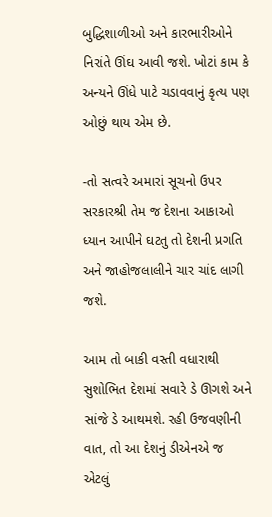બુદ્ધિશાળીઓ અને કારભારીઓને નિરાંતે ઊંઘ આવી જશે. ખોટાં કામ કે અન્યને ઊંધે પાટે ચડાવવાનું કૃત્ય પણ ઓછું થાય એમ છે.

-તો સત્વરે અમારાં સૂચનો ઉપર સરકારશ્રી તેમ જ દેશના આકાઓ ધ્યાન આપીને ઘટતુ તો દેશની પ્રગતિ અને જાહોજલાલીને ચાર ચાંદ લાગી જશે.

આમ તો બાકી વસ્તી વધારાથી સુશોભિત દેશમાં સવારે ડે ઊગશે અને સાંજે ડે આથમશે. રહી ઉજવણીની વાત, તો આ દેશનું ડીએનએ જ એટલું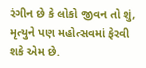રંગીન છે કે લોકો જીવન તો શું, મૃત્યુને પણ મહોત્સવમાં ફેરવી શકે એમ છે.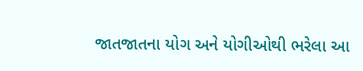જાતજાતના યોગ અને યોગીઓથી ભરેલા આ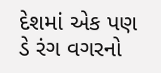દેશમાં એક પણ ડે રંગ વગરનો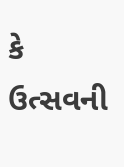કે ઉત્સવની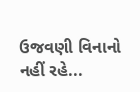ઉજવણી વિનાનો નહીં રહે...